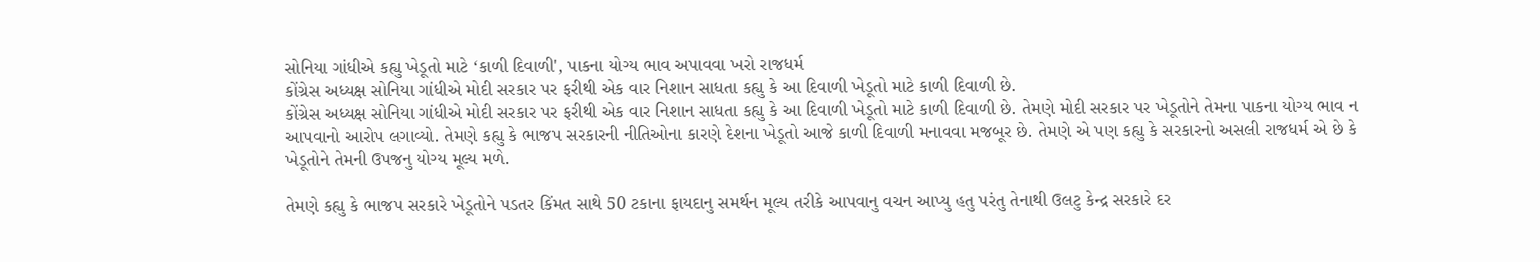સોનિયા ગાંધીએ કહ્યુ ખેડૂતો માટે ‘કાળી દિવાળી', પાકના યોગ્ય ભાવ અપાવવા ખરો રાજધર્મ
કોંગ્રેસ અધ્યક્ષ સોનિયા ગાંધીએ મોદી સરકાર પર ફરીથી એક વાર નિશાન સાધતા કહ્યુ કે આ દિવાળી ખેડૂતો માટે કાળી દિવાળી છે.
કોંગ્રેસ અધ્યક્ષ સોનિયા ગાંધીએ મોદી સરકાર પર ફરીથી એક વાર નિશાન સાધતા કહ્યુ કે આ દિવાળી ખેડૂતો માટે કાળી દિવાળી છે. તેમણે મોદી સરકાર પર ખેડૂતોને તેમના પાકના યોગ્ય ભાવ ન આપવાનો આરોપ લગાવ્યો. તેમણે કહ્યુ કે ભાજપ સરકારની નીતિઓના કારણે દેશના ખેડૂતો આજે કાળી દિવાળી મનાવવા મજબૂર છે. તેમણે એ પણ કહ્યુ કે સરકારનો અસલી રાજધર્મ એ છે કે ખેડૂતોને તેમની ઉપજનુ યોગ્ય મૂલ્ય મળે.

તેમણે કહ્યુ કે ભાજપ સરકારે ખેડૂતોને પડતર કિંમત સાથે 50 ટકાના ફાયદાનુ સમર્થન મૂલ્ય તરીકે આપવાનુ વચન આપ્યુ હતુ પરંતુ તેનાથી ઉલટુ કેન્દ્ર સરકારે દર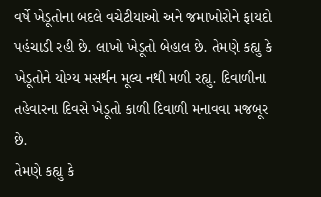વર્ષે ખેડૂતોના બદલે વચેટીયાઓ અને જમાખોરોને ફાયદો પહંચાડી રહી છે. લાખો ખેડૂતો બેહાલ છે. તેમણે કહ્યુ કે ખેડૂતોને યોગ્ય મસર્થન મૂલ્ય નથી મળી રહ્યુ. દિવાળીના તહેવારના દિવસે ખેડૂતો કાળી દિવાળી મનાવવા મજબૂર છે.
તેમણે કહ્યુ કે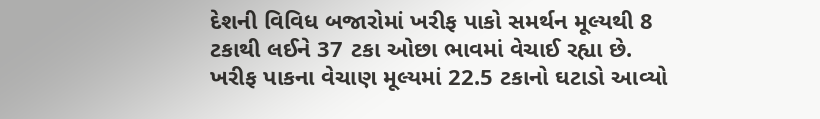દેશની વિવિધ બજારોમાં ખરીફ પાકો સમર્થન મૂલ્યથી 8 ટકાથી લઈને 37 ટકા ઓછા ભાવમાં વેચાઈ રહ્યા છે.
ખરીફ પાકના વેચાણ મૂલ્યમાં 22.5 ટકાનો ઘટાડો આવ્યો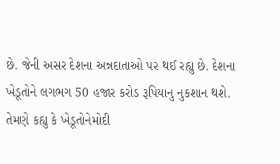છે. જેની અસર દેશના અન્નદાતાઓ પર થઈ રહ્યુ છે. દેશના ખેડૂતોને લગભગ 50 હજાર કરોડ રૂપિયાનુ નુકશાન થશે. તેમણે કહ્યુ કે ખેડૂતોનેમોદી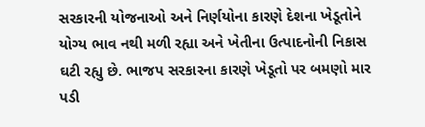સરકારની યોજનાઓ અને નિર્ણયોના કારણે દેશના ખેડૂતોને યોગ્ય ભાવ નથી મળી રહ્યા અને ખેતીના ઉત્પાદનોની નિકાસ ઘટી રહ્યુ છે. ભાજપ સરકારના કારણે ખેડૂતો પર બમણો માર પડી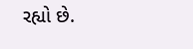રહ્યો છે.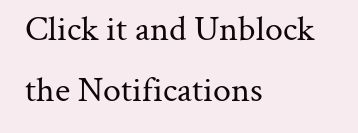Click it and Unblock the Notifications